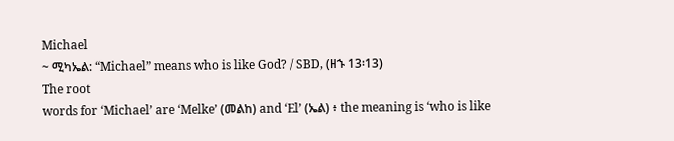Michael
~ ሚካኤል: “Michael” means who is like God? / SBD, (ዘኁ 13፡13)
The root
words for ‘Michael’ are ‘Melke’ (መልከ) and ‘El’ (ኤል) ፥ the meaning is ‘who is like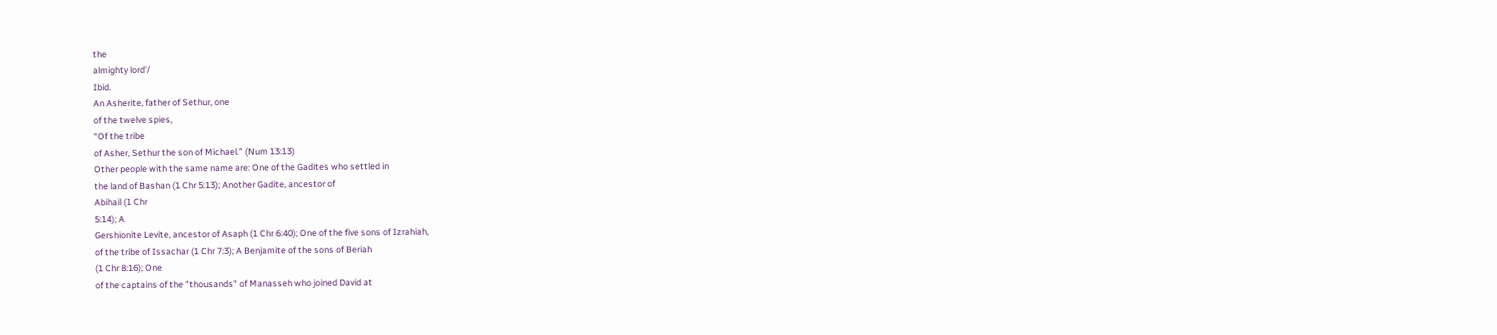the
almighty lord’/
Ibid.
An Asherite, father of Sethur, one
of the twelve spies,
“Of the tribe
of Asher, Sethur the son of Michael.” (Num 13:13)
Other people with the same name are: One of the Gadites who settled in
the land of Bashan (1 Chr 5:13); Another Gadite, ancestor of
Abihail (1 Chr
5:14); A
Gershionite Levite, ancestor of Asaph (1 Chr 6:40); One of the five sons of Izrahiah,
of the tribe of Issachar (1 Chr 7:3); A Benjamite of the sons of Beriah
(1 Chr 8:16); One
of the captains of the "thousands" of Manasseh who joined David at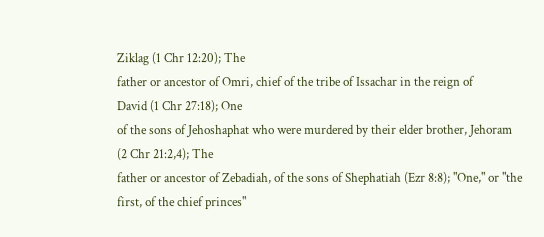Ziklag (1 Chr 12:20); The
father or ancestor of Omri, chief of the tribe of Issachar in the reign of
David (1 Chr 27:18); One
of the sons of Jehoshaphat who were murdered by their elder brother, Jehoram
(2 Chr 21:2,4); The
father or ancestor of Zebadiah, of the sons of Shephatiah (Ezr 8:8); "One," or "the
first, of the chief princes"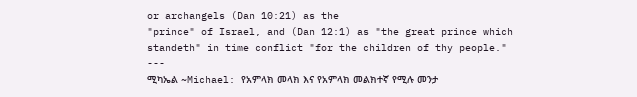or archangels (Dan 10:21) as the
"prince" of Israel, and (Dan 12:1) as "the great prince which
standeth" in time conflict "for the children of thy people."
---
ሚካኤል ~Michael: የአምላክ መላክ እና የአምላክ መልክተኛ የሚሉ መንታ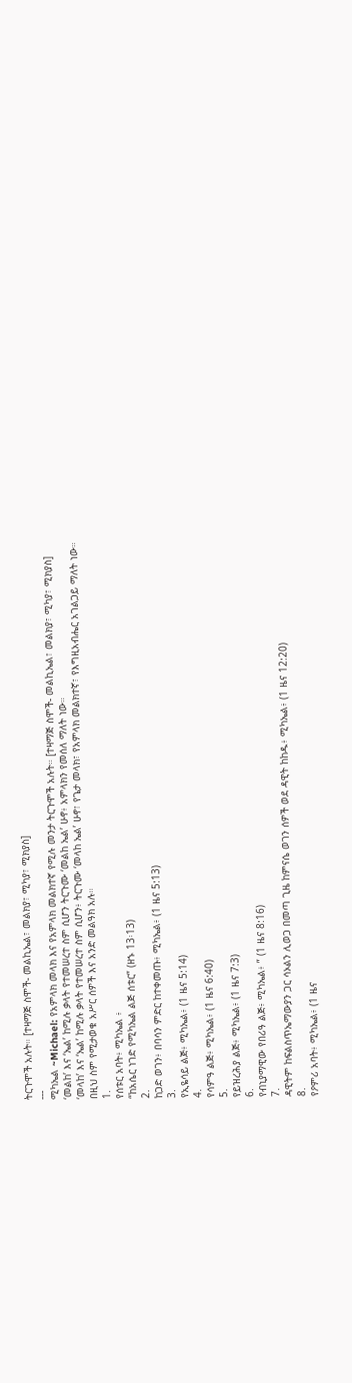ትርጉሞች አሉት። [ተዛማጅ ስሞች- መልኪኤል፣ መልክያ፣ ሚካያ፣ ሚክያስ]
---
ሚካኤል ~Michael: የአምላክ መላክ እና የአምላክ መልክተኛ የሚሉ መንታ ትርጉሞች አሉት። [ተዛማጅ ስሞች- መልኪኤል፣ መልክያ፣ ሚካያ፣ ሚክያስ]
‘መልከ’ እና ‘ኤል’ ከሚሉ ቃላት የተመሠረተ ስም ሲሆን ትርጉሙ ‘መልከ ኤል’ ሁኖ፥ አምላክን የመሰለ ማለት ነው።
‘መላከ’ እና ‘ኤል’ ከሚሉ ቃላት የተመሠረተ ስም ሲሆን፥ ትርጉሙ ‘መላከ ኤል’ ሁኖ፣ የጌታ መላክ፣ የአምላክ መልክተኛ፣ የእግዚአብሔር አገልጋይ ማለት ነው።
በዚህ ስም የሚታወቁ አሥር ሰዎች እና አንድ መልዓክ አሉ።
1.
የሰቱር አባት፥ ሚካኤል ፥
“ከአሴር ነገድ የሚካኤል ልጅ ሰቱር” (ዘኁ 13፡13)
2.
ከጋድ ወገን፥ በባሳን ምድር ከተቀመጡ፥ ሚካኤል፥ (1 ዜና 5:13)
3.
የኢዬሳይ ልጅ፥ ሚካኤል፥ (1 ዜና 5:14)
4.
የሳምዓ ልጅ፥ ሚካኤል፥ (1 ዜና 6:40)
5.
የይዝረሕያ ልጅ፥ ሚካኤል፥ (1 ዜና 7:3)
6.
የብኒያማዊው የበሪዓ ልጅ፥ ሚካኤል፥ ” (1 ዜና 8:16)
7.
ዳዊትም ከፍልስጥኤማውያን ጋር ሳኦልን ሊወጋ በመጣ ጊዜ ከምናሴ ወገን ሰዎች ወደ ዳዊት ከከዱ፥ ሚካኤል፥ (1 ዜና 12:20)
8.
የዖምሪ አባት፥ ሚካኤል፥ (1 ዜና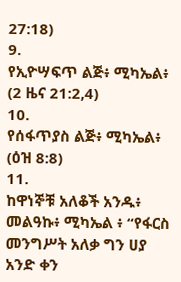27:18)
9.
የኢዮሣፍጥ ልጅ፥ ሚካኤል፥ (2 ዜና 21:2,4)
10.
የሰፋጥያስ ልጅ፥ ሚካኤል፥ (ዕዝ 8:8)
11.
ከዋነኞቹ አለቆች አንዱ፥ መልዓኩ፥ ሚካኤል ፥ “የፋርስ መንግሥት አለቃ ግን ሀያ አንድ ቀን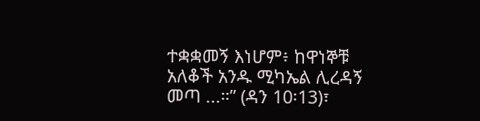ተቋቋመኝ እነሆም፥ ከዋነኞቹ አለቆች አንዱ ሚካኤል ሊረዳኝ መጣ ...።” (ዳን 10፡13)፣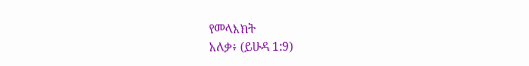የመላእክት
አለቃ፥ (ይሁዳ 1:9)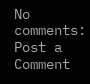No comments:
Post a Comment